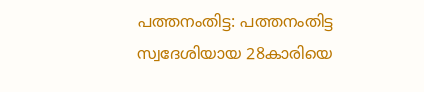പത്തനംതിട്ട: പത്തനംതിട്ട സ്വദേശിയായ 28കാരിയെ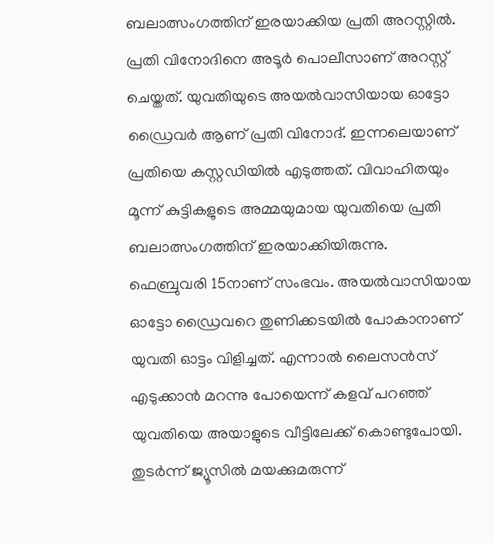ബലാത്സംഗത്തിന് ഇരയാക്കിയ പ്രതി അറസ്റ്റിൽ. പ്രതി വിനോദിനെ അടൂർ പൊലീസാണ് അറസ്റ്റ് ചെയ്തത്. യുവതിയുടെ അയൽവാസിയായ ഓട്ടോ ഡ്രൈവർ ആണ് പ്രതി വിനോദ്. ഇന്നലെയാണ് പ്രതിയെ കസ്റ്റഡിയിൽ എടുത്തത്. വിവാഹിതയും മൂന്ന് കുട്ടികളുടെ അമ്മയുമായ യുവതിയെ പ്രതി ബലാത്സംഗത്തിന് ഇരയാക്കിയിരുന്നു.
ഫെബ്രുവരി 15നാണ് സംഭവം. അയൽവാസിയായ ഓട്ടോ ഡ്രൈവറെ തുണിക്കടയിൽ പോകാനാണ് യുവതി ഓട്ടം വിളിച്ചത്. എന്നാൽ ലൈസൻസ് എടുക്കാൻ മറന്നു പോയെന്ന് കളവ് പറഞ്ഞ് യുവതിയെ അയാളുടെ വീട്ടിലേക്ക് കൊണ്ടുപോയി. തുടർന്ന് ജ്യൂസിൽ മയക്കുമരുന്ന്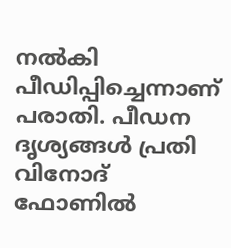നൽകി പീഡിപ്പിച്ചെന്നാണ് പരാതി. പീഡന ദൃശ്യങ്ങൾ പ്രതി വിനോദ് ഫോണിൽ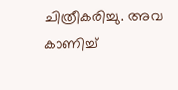ചിത്രീകരിച്ചു. അവ കാണിച്ച്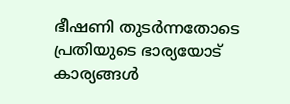ഭീഷണി തുടർന്നതോടെ പ്രതിയുടെ ഭാര്യയോട് കാര്യങ്ങൾ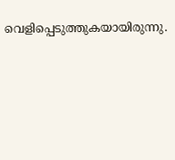വെളിപ്പെടുത്തുകയായിരുന്നു.